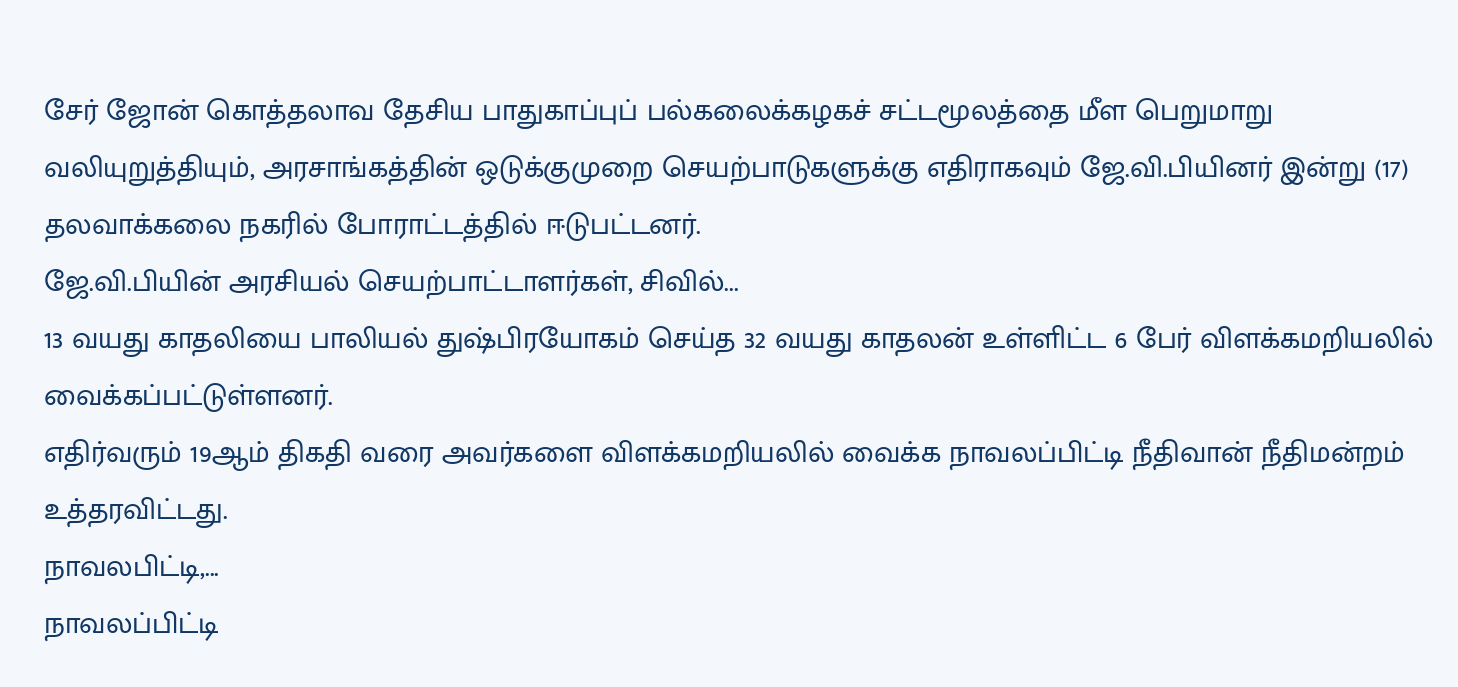சேர் ஜோன் கொத்தலாவ தேசிய பாதுகாப்புப் பல்கலைக்கழகச் சட்டமூலத்தை மீள பெறுமாறு வலியுறுத்தியும், அரசாங்கத்தின் ஒடுக்குமுறை செயற்பாடுகளுக்கு எதிராகவும் ஜே.வி.பியினர் இன்று (17) தலவாக்கலை நகரில் போராட்டத்தில் ஈடுபட்டனர்.
ஜே.வி.பியின் அரசியல் செயற்பாட்டாளர்கள், சிவில்...
13 வயது காதலியை பாலியல் துஷ்பிரயோகம் செய்த 32 வயது காதலன் உள்ளிட்ட 6 பேர் விளக்கமறியலில் வைக்கப்பட்டுள்ளனர்.
எதிர்வரும் 19ஆம் திகதி வரை அவர்களை விளக்கமறியலில் வைக்க நாவலப்பிட்டி நீதிவான் நீதிமன்றம் உத்தரவிட்டது.
நாவலபிட்டி,...
நாவலப்பிட்டி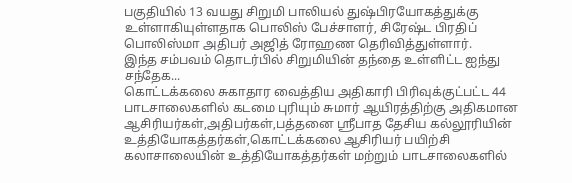பகுதியில் 13 வயது சிறுமி பாலியல் துஷ்பிரயோகத்துக்கு உள்ளாகியுள்ளதாக பொலிஸ் பேச்சாளர், சிரேஷ்ட பிரதிப் பொலிஸ்மா அதிபர் அஜித் ரோஹண தெரிவித்துள்ளார்.
இந்த சம்பவம் தொடர்பில் சிறுமியின் தந்தை உள்ளிட்ட ஐந்து சந்தேக...
கொட்டக்கலை சுகாதார வைத்திய அதிகாரி பிரிவுக்குட்பட்ட 44 பாடசாலைகளில் கடமை புரியும் சுமார் ஆயிரத்திற்கு அதிகமான ஆசிரியர்கள்,அதிபர்கள்,பத்தனை ஸ்ரீபாத தேசிய கல்லூரியின் உத்தியோகத்தர்கள்,கொட்டக்கலை ஆசிரியர் பயிற்சி கலாசாலையின் உத்தியோகத்தர்கள் மற்றும் பாடசாலைகளில்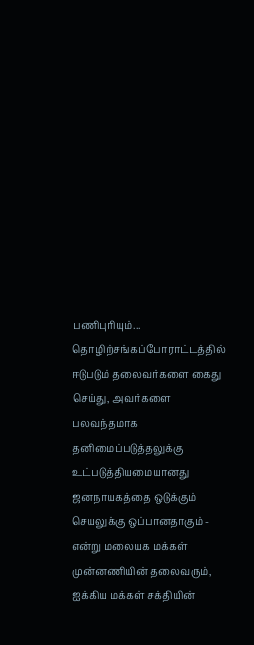பணிபுரியும்...
தொழிற்சங்கப்போராட்டத்தில் ஈடுபடும் தலைவர்களை கைது செய்து, அவர்களை பலவந்தமாக தனிமைப்படுத்தலுக்கு உட்படுத்தியமையானது ஜனநாயகத்தை ஒடுக்கும் செயலுக்கு ஒப்பானதாகும் - என்று மலையக மக்கள் முன்னணியின் தலைவரும், ஐக்கிய மக்கள் சக்தியின்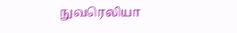நுவரெலியா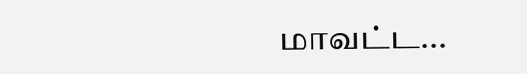மாவட்ட...